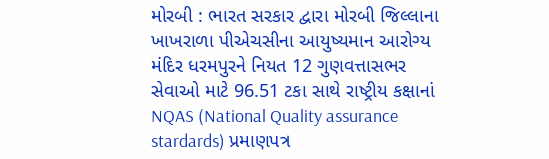મોરબી : ભારત સરકાર દ્વારા મોરબી જિલ્લાના ખાખરાળા પીએચસીના આયુષ્યમાન આરોગ્ય મંદિર ધરમપુરને નિયત 12 ગુણવત્તાસભર સેવાઓ માટે 96.51 ટકા સાથે રાષ્ટ્રીય કક્ષાનાં NQAS (National Quality assurance stardards) પ્રમાણપત્ર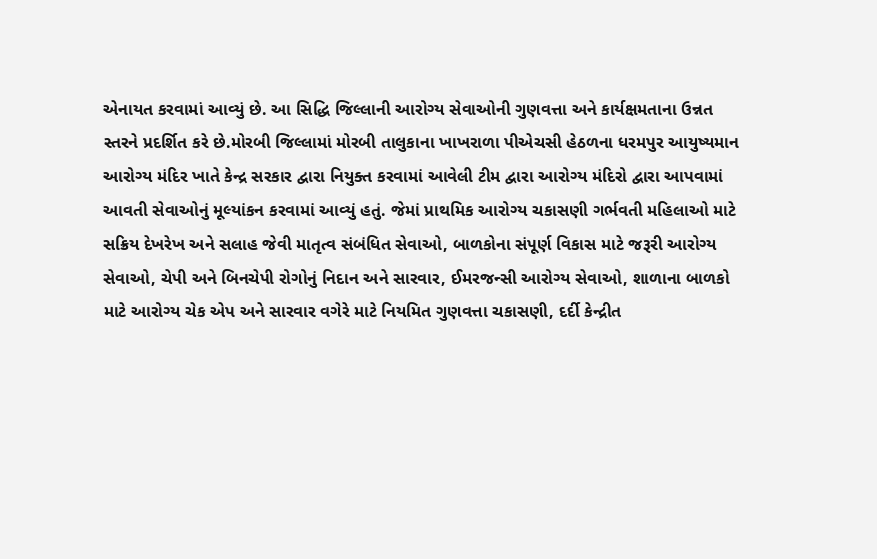એનાયત કરવામાં આવ્યું છે. આ સિદ્ધિ જિલ્લાની આરોગ્ય સેવાઓની ગુણવત્તા અને કાર્યક્ષમતાના ઉન્નત સ્તરને પ્રદર્શિત કરે છે.મોરબી જિલ્લામાં મોરબી તાલુકાના ખાખરાળા પીએચસી હેઠળના ધરમપુર આયુષ્યમાન આરોગ્ય મંદિર ખાતે કેન્દ્ર સરકાર દ્વારા નિયુક્ત કરવામાં આવેલી ટીમ દ્વારા આરોગ્ય મંદિરો દ્વારા આપવામાં આવતી સેવાઓનું મૂલ્યાંકન કરવામાં આવ્યું હતું. જેમાં પ્રાથમિક આરોગ્ય ચકાસણી ગર્ભવતી મહિલાઓ માટે સક્રિય દેખરેખ અને સલાહ જેવી માતૃત્વ સંબંધિત સેવાઓ, બાળકોના સંપૂર્ણ વિકાસ માટે જરૂરી આરોગ્ય સેવાઓ, ચેપી અને બિનચેપી રોગોનું નિદાન અને સારવાર, ઈમરજન્સી આરોગ્ય સેવાઓ, શાળાના બાળકો માટે આરોગ્ય ચેક એપ અને સારવાર વગેરે માટે નિયમિત ગુણવત્તા ચકાસણી, દર્દી કેન્દ્રીત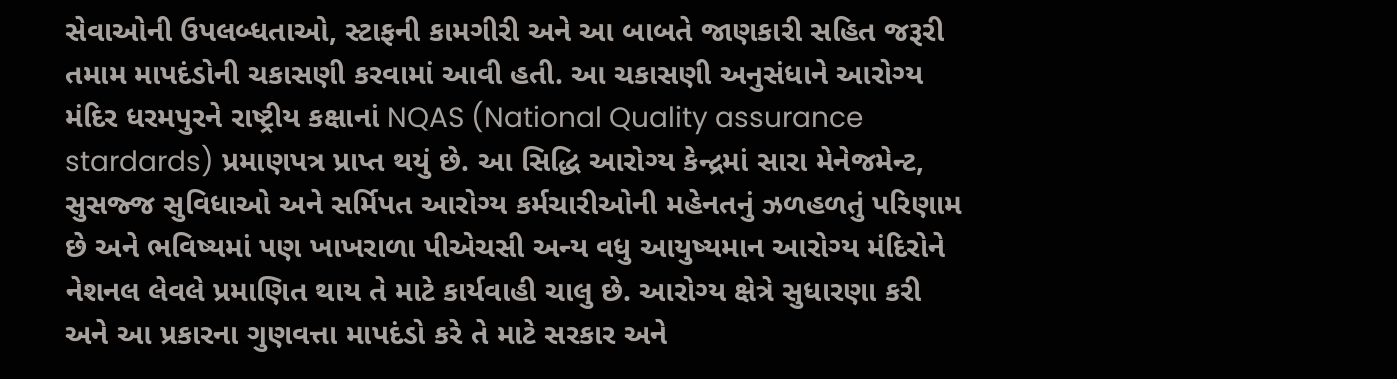સેવાઓની ઉપલબ્ધતાઓ, સ્ટાફની કામગીરી અને આ બાબતે જાણકારી સહિત જરૂરી તમામ માપદંડોની ચકાસણી કરવામાં આવી હતી. આ ચકાસણી અનુસંધાને આરોગ્ય મંદિર ધરમપુરને રાષ્ટ્રીય કક્ષાનાં NQAS (National Quality assurance stardards) પ્રમાણપત્ર પ્રાપ્ત થયું છે. આ સિદ્ધિ આરોગ્ય કેન્દ્રમાં સારા મેનેજમેન્ટ, સુસજ્જ સુવિધાઓ અને સર્મિપત આરોગ્ય કર્મચારીઓની મહેનતનું ઝળહળતું પરિણામ છે અને ભવિષ્યમાં પણ ખાખરાળા પીએચસી અન્ય વધુ આયુષ્યમાન આરોગ્ય મંદિરોને નેશનલ લેવલે પ્રમાણિત થાય તે માટે કાર્યવાહી ચાલુ છે. આરોગ્ય ક્ષેત્રે સુધારણા કરી અને આ પ્રકારના ગુણવત્તા માપદંડો કરે તે માટે સરકાર અને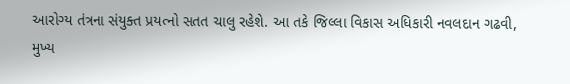આરોગ્ય તંત્રના સંયુક્ત પ્રયત્નો સતત ચાલુ રહેશે. આ તકે જિલ્લા વિકાસ અધિકારી નવલદાન ગઢવી, મુખ્ય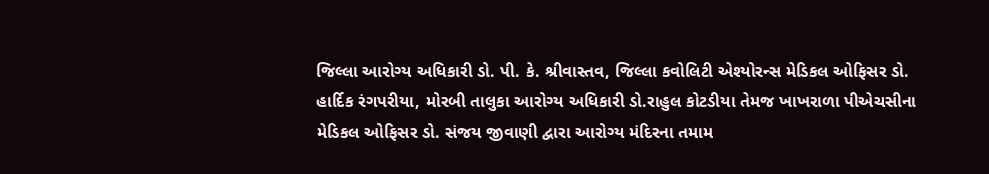જિલ્લા આરોગ્ય અધિકારી ડો. પી. કે. શ્રીવાસ્તવ, જિલ્લા કવોલિટી એશ્યોરન્સ મેડિકલ ઓફિસર ડો. હાર્દિક રંગપરીયા, મોરબી તાલુકા આરોગ્ય અધિકારી ડો.રાહુલ કોટડીયા તેમજ ખાખરાળા પીએચસીના મેડિકલ ઓફિસર ડો. સંજય જીવાણી દ્વારા આરોગ્ય મંદિરના તમામ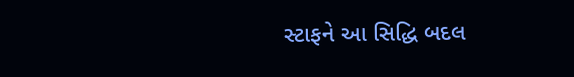સ્ટાફને આ સિદ્ધિ બદલ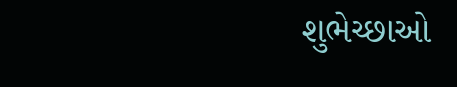શુભેચ્છાઓ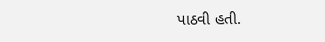પાઠવી હતી.